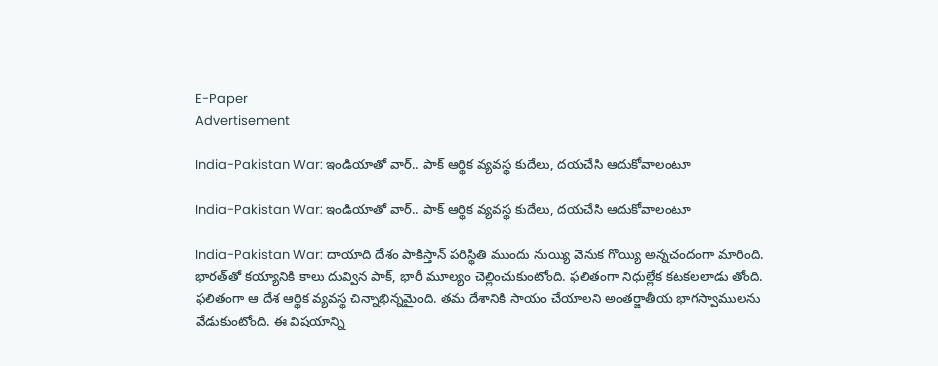E-Paper
Advertisement

India-Pakistan War: ఇండియాతో వార్.. పాక్‌ ఆర్థిక వ్యవస్థ కుదేలు, దయచేసి ఆదుకోవాలంటూ

India-Pakistan War: ఇండియాతో వార్.. పాక్‌ ఆర్థిక వ్యవస్థ కుదేలు, దయచేసి ఆదుకోవాలంటూ

India-Pakistan War: దాయాది దేశం పాకిస్తాన్ పరిస్థితి ముందు నుయ్యి వెనుక గొయ్యి అన్నచందంగా మారింది. భారత్‌తో కయ్యానికి కాలు దువ్విన పాక్, భారీ మూల్యం చెల్లించుకుంటోంది. ఫలితంగా నిధుల్లేక కటకలలాడు తోంది. ఫలితంగా ఆ దేశ ఆర్థిక వ్యవస్థ చిన్నాభిన్నమైంది. తమ దేశానికి సాయం చేయాలని అంతర్జాతీయ భాగస్వాములను వేడుకుంటోంది. ఈ విషయాన్ని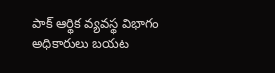పాక్ ఆర్థిక వ్యవస్థ విభాగం అధికారులు బయట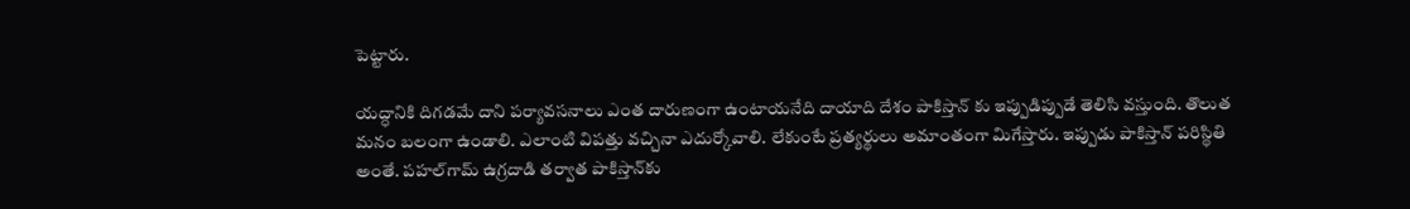పెట్టారు.

యద్ధానికి దిగడమే దాని పర్యావసనాలు ఎంత దారుణంగా ఉంటాయనేది దాయాది దేశం పాకిస్తాన్ కు ఇప్పుడిప్పుడే తెలిసి వస్తుంది. తొలుత మనం బలంగా ఉండాలి. ఎలాంటి విపత్తు వచ్చినా ఎదుర్కోవాలి. లేకుంటే ప్రత్యర్థులు అమాంతంగా మిగేస్తారు. ఇప్పుడు పాకిస్తాన్ పరిస్థితి అంతే. పహల్‌గామ్ ఉగ్రదాడి తర్వాత పాకిస్తాన్‌కు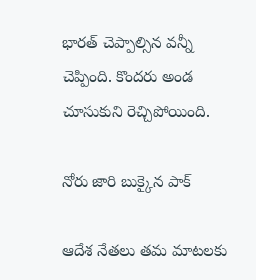భారత్ చెప్పాల్సిన వన్నీ చెప్పింది. కొందరు అండ చూసుకుని రెచ్చిపోయింది.

నోరు జారి బుక్కైన పాక్

ఆదేశ నేతలు తమ మాటలకు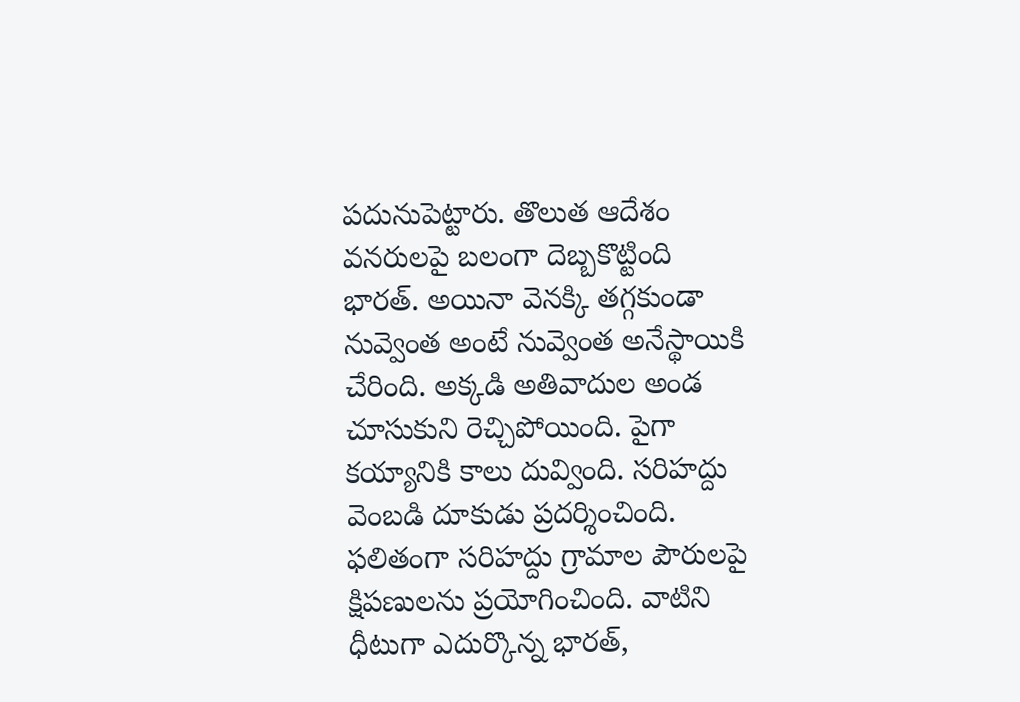పదునుపెట్టారు. తొలుత ఆదేశం వనరులపై బలంగా దెబ్బకొట్టింది భారత్. అయినా వెనక్కి తగ్గకుండా నువ్వెంత అంటే నువ్వెంత అనేస్థాయికి చేరింది. అక్కడి అతివాదుల అండ చూసుకుని రెచ్చిపోయింది. పైగా కయ్యానికి కాలు దువ్వింది. సరిహద్దు వెంబడి దూకుడు ప్రదర్శించింది. ఫలితంగా సరిహద్దు గ్రామాల పౌరులపై క్షిపణులను ప్రయోగించింది. వాటిని ధీటుగా ఎదుర్కొన్న భారత్,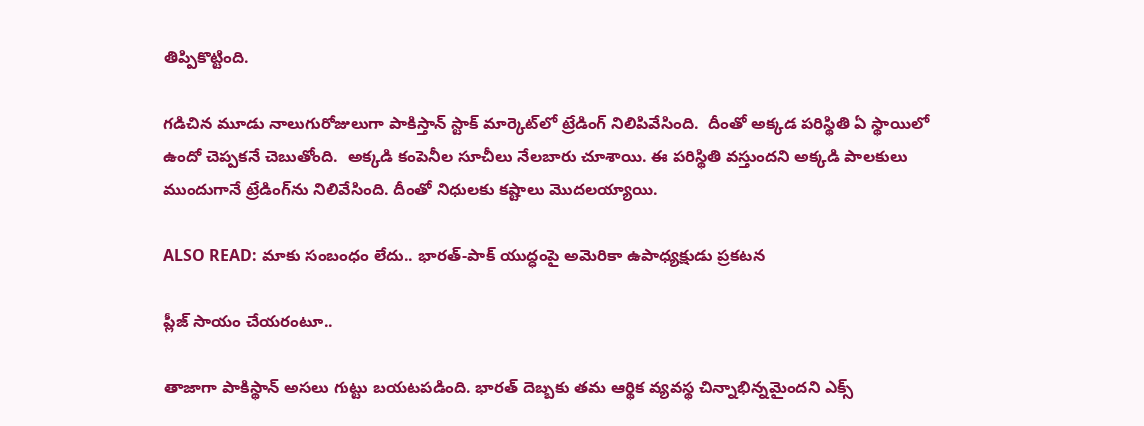తిప్పికొట్టింది.

గడిచిన మూడు నాలుగురోజులుగా పాకిస్తాన్ స్టాక్ మార్కెట్‌లో ట్రేడింగ్ నిలిపివేసింది.  దీంతో అక్కడ పరిస్థితి ఏ స్థాయిలో ఉందో చెప్పకనే చెబుతోంది.  అక్కడి కంపెనీల సూచీలు నేలబారు చూశాయి. ఈ పరిస్థితి వస్తుందని అక్కడి పాలకులు ముందుగానే ట్రేడింగ్‌ను నిలివేసింది. దీంతో నిధులకు కష్టాలు మొదలయ్యాయి.

ALSO READ: మాకు సంబంధం లేదు.. భారత్-పాక్ యుద్ధంపై అమెరికా ఉపాధ్యక్షుడు ప్రకటన

ప్లీజ్ సాయం చేయరంటూ..

తాజాగా పాకిస్థాన్ అసలు గుట్టు బయటపడింది. భారత్‌ దెబ్బకు తమ ఆర్థిక వ్యవస్థ చిన్నాభిన్నమైందని ఎక్స్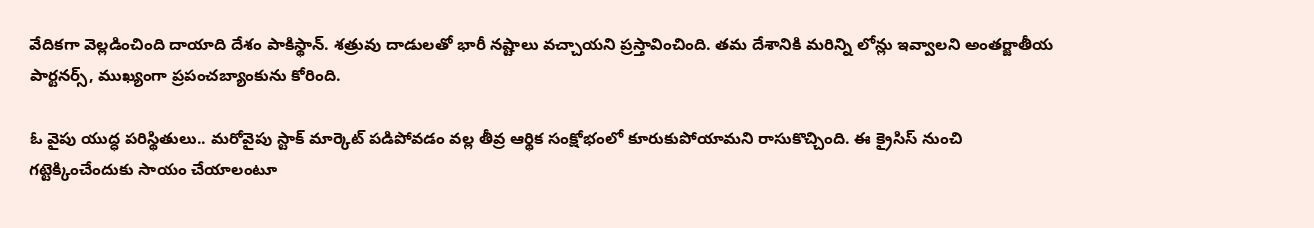వేదికగా వెల్లడించింది దాయాది దేశం పాకిస్థాన్. శత్రువు దాడులతో భారీ నష్టాలు వచ్చాయని ప్రస్తావించింది. తమ దేశానికి మరిన్ని లోన్లు ఇవ్వాలని అంతర్జాతీయ పార్టనర్స్, ముఖ్యంగా ప్రపంచబ్యాంకును కోరింది.

ఓ వైపు యుద్ధ పరిస్థితులు.. మరోవైపు స్టాక్ మార్కెట్ పడిపోవడం వల్ల తీవ్ర ఆర్థిక సంక్షోభంలో కూరుకుపోయామని రాసుకొచ్చింది. ఈ క్రైసిస్ నుంచి గట్టెక్కించేందుకు సాయం చేయాలంటూ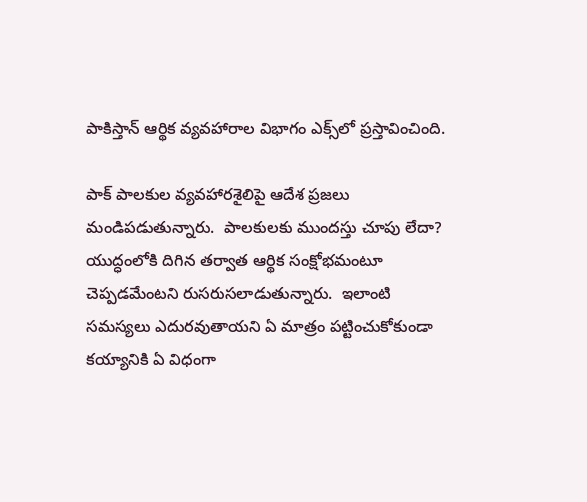పాకిస్తాన్ ఆర్థిక వ్యవహారాల విభాగం ఎక్స్‌లో ప్రస్తావించింది.

పాక్ పాలకుల వ్యవహారశైలిపై ఆదేశ ప్రజలు మండిపడుతున్నారు.  పాలకులకు ముందస్తు చూపు లేదా? యుద్ధంలోకి దిగిన తర్వాత ఆర్థిక సంక్షోభమంటూ చెప్పడమేంటని రుసరుసలాడుతున్నారు.  ఇలాంటి సమస్యలు ఎదురవుతాయని ఏ మాత్రం పట్టించుకోకుండా కయ్యానికి ఏ విధంగా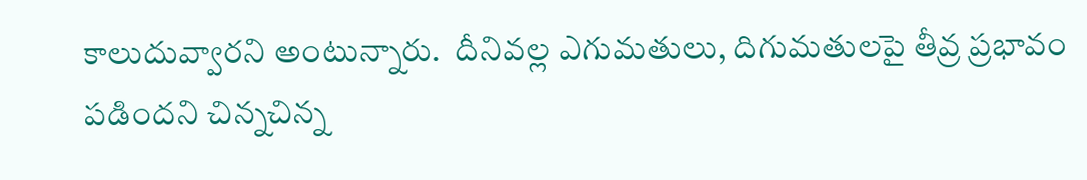కాలుదువ్వారని అంటున్నారు.  దీనివల్ల ఎగుమతులు, దిగుమతులపై తీవ్ర ప్రభావం పడిందని చిన్నచిన్న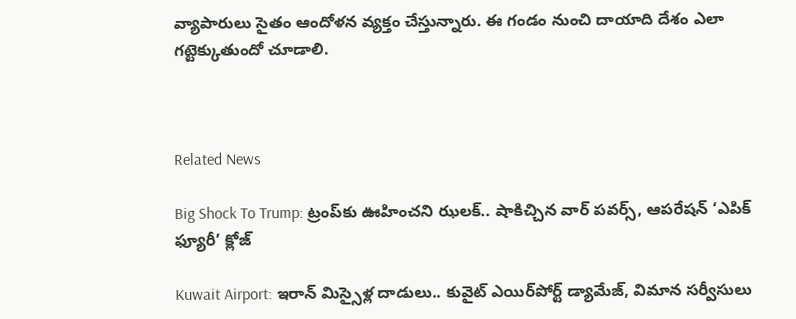వ్యాపారులు సైతం ఆందోళన వ్యక్తం చేస్తున్నారు. ఈ గండం నుంచి దాయాది దేశం ఎలా గట్టెక్కుతుందో చూడాలి.



Related News

Big Shock To Trump: ట్రంప్‌కు ఊహించని ఝలక్.. షాకిచ్చిన వార్ పవర్స్, ఆపరేషన్ ‘ఎపిక్ ఫ్యూరీ’ క్లోజ్

Kuwait Airport: ఇరాన్ మిస్సైళ్ల దాడులు.. కువైట్‌ ఎయిర్‌పోర్ట్ డ్యామేజ్, విమాన సర్వీసులు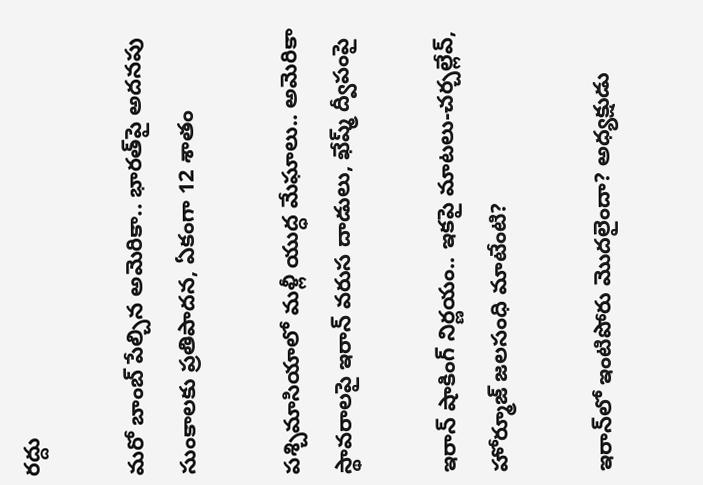రద్దు

మరో బాంబ్‌ పేల్చిన అమెరికా.. భారత్‌పై అదనపు సుంకాలకు ప్రతిపాదన, ఏకంగా 12 శాతం

పశ్చిమాసియాలో మళ్లీ యుద్ధ మేఘాలు.. అమెరికా స్థావరాలపై ఇరాన్ వరుస దాడులు, ఖేష్మ్ ద్వీపంపై

ఇరాన్ షాకింగ్ నిర్ణయం.. ఇకపై మాటలు-చర్చల్లేవ్, హోర్మూజ్ జలసంధి మాటేంటి?

ఇరాన్‌లో ఇంటిపోరు మొదలైందా? అధ్యక్షుడు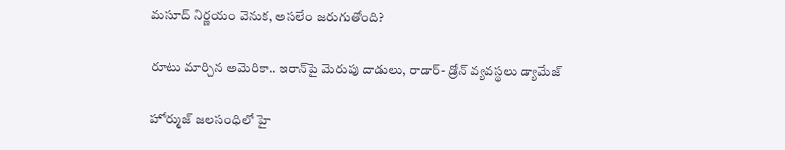మసూద్‌ నిర్ణయం వెనుక, అసలేం జరుగుతోంది?

రూటు మార్చిన అమెరికా.. ఇరాన్‌పై మెరుపు దాడులు, రాడార్- డ్రోన్ వ్యవస్థలు డ్యామేజ్

హోర్ముజ్ జలసంధిలో హై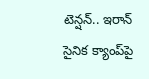టెన్షన్.. ఇరాన్ సైనిక క్యాంప్‌పై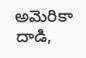అమెరికా దాడి,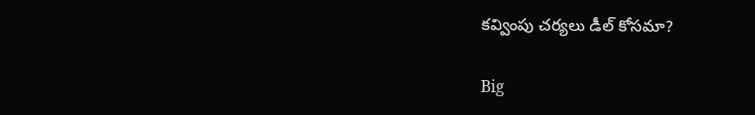కవ్వింపు చర్యలు డీల్ కోసమా?

Big